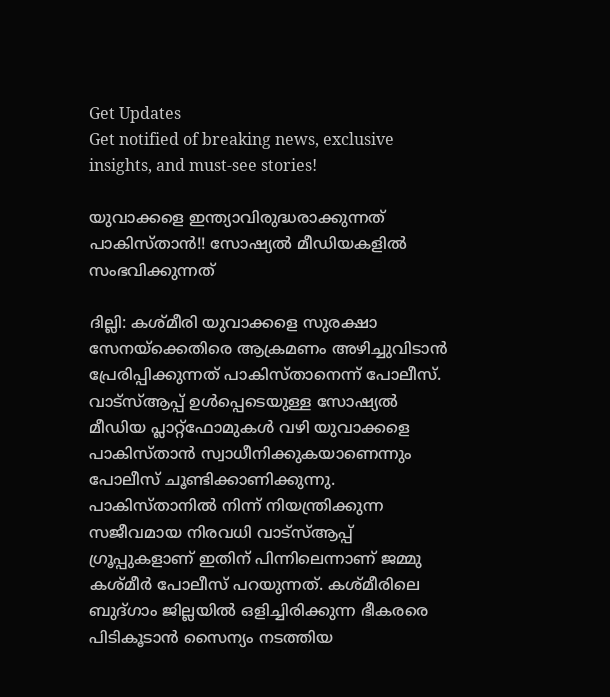Get Updates
Get notified of breaking news, exclusive insights, and must-see stories!

യുവാക്കളെ ഇന്ത്യാവിരുദ്ധരാക്കുന്നത് പാകിസ്താന്‍!! സോഷ്യല്‍ മീഡിയകളില്‍ സംഭവിക്കുന്നത്

ദില്ലി: കശ്മീരി യുവാക്കളെ സുരക്ഷാ സേനയ്‌ക്കെതിരെ ആക്രമണം അഴിച്ചുവിടാന്‍ പ്രേരിപ്പിക്കുന്നത് പാകിസ്താനെന്ന് പോലീസ്. വാട്‌സ്ആപ്പ് ഉള്‍പ്പെടെയുള്ള സോഷ്യല്‍ മീഡിയ പ്ലാറ്റ്‌ഫോമുകള്‍ വഴി യുവാക്കളെ പാകിസ്താന്‍ സ്വാധീനിക്കുകയാണെന്നും പോലീസ് ചൂണ്ടിക്കാണിക്കുന്നു. പാകിസ്താനില്‍ നിന്ന് നിയന്ത്രിക്കുന്ന സജീവമായ നിരവധി വാട്‌സ്ആപ്പ് ഗ്രൂപ്പുകളാണ് ഇതിന് പിന്നിലെന്നാണ് ജമ്മു കശ്മീര്‍ പോലീസ് പറയുന്നത്. കശ്മീരിലെ ബുദ്ഗാം ജില്ലയില്‍ ഒളിച്ചിരിക്കുന്ന ഭീകരരെ പിടികൂടാന്‍ സൈന്യം നടത്തിയ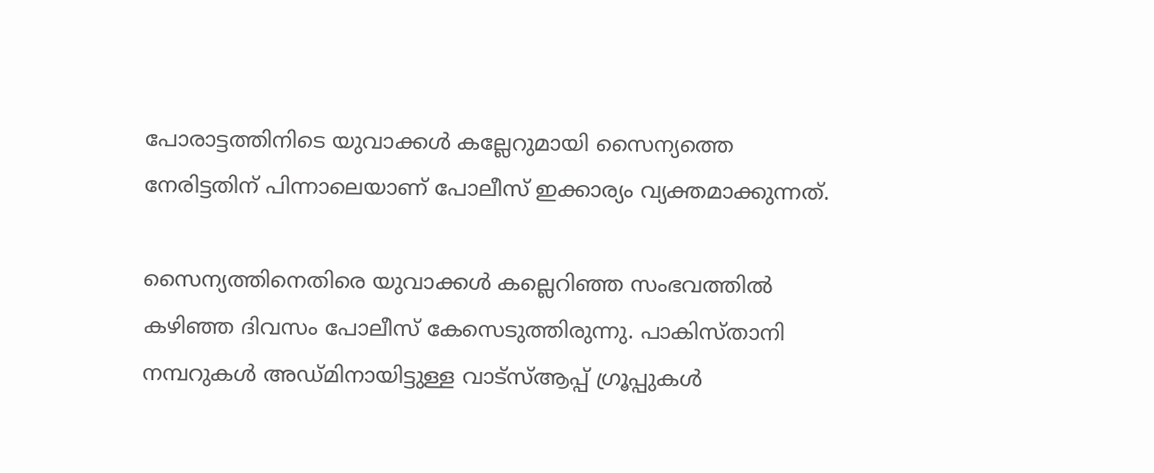പോരാട്ടത്തിനിടെ യുവാക്കള്‍ കല്ലേറുമായി സൈന്യത്തെ നേരിട്ടതിന് പിന്നാലെയാണ് പോലീസ് ഇക്കാര്യം വ്യക്തമാക്കുന്നത്.

സൈന്യത്തിനെതിരെ യുവാക്കള്‍ കല്ലെറിഞ്ഞ സംഭവത്തില്‍ കഴിഞ്ഞ ദിവസം പോലീസ് കേസെടുത്തിരുന്നു. പാകിസ്താനി നമ്പറുകള്‍ അഡ്മിനായിട്ടുള്ള വാട്സ്ആപ്പ് ഗ്രൂപ്പുകള്‍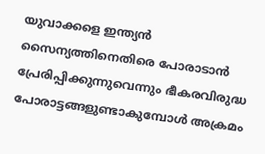യുവാക്കളെ ഇന്ത്യന്‍ സൈന്യത്തിനെതിരെ പോരാടാന്‍ പ്രേരിപ്പിക്കുന്നുവെന്നും ഭീകരവിരുദ്ധ പോരാട്ടങ്ങളുണ്ടാകുമ്പോള്‍ അക്രമം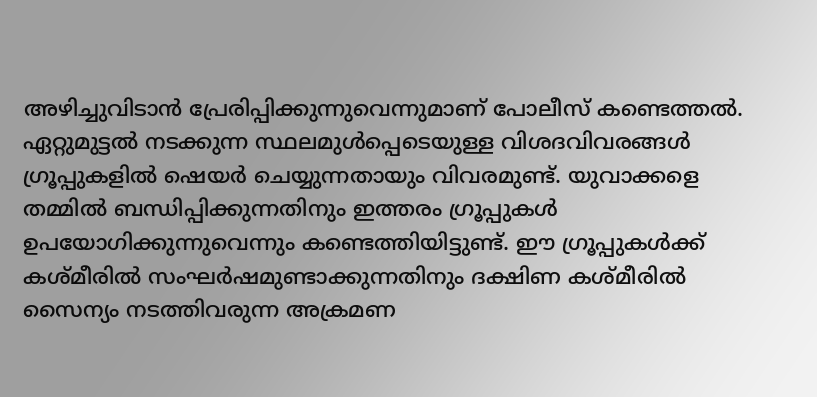അഴിച്ചുവിടാന്‍ പ്രേരിപ്പിക്കുന്നുവെന്നുമാണ് പോലീസ് കണ്ടെത്തല്‍. ഏറ്റുമുട്ടല്‍ നടക്കുന്ന സ്ഥലമുള്‍പ്പെടെയുള്ള വിശദവിവരങ്ങള്‍ ഗ്രൂപ്പുകളില്‍ ഷെയര്‍ ചെയ്യുന്നതായും വിവരമുണ്ട്. യുവാക്കളെ തമ്മില്‍ ബന്ധിപ്പിക്കുന്നതിനും ഇത്തരം ഗ്രൂപ്പുകള്‍ ഉപയോഗിക്കുന്നുവെന്നും കണ്ടെത്തിയിട്ടുണ്ട്. ഈ ഗ്രൂപ്പുകള്‍ക്ക് കശ്മീരില്‍ സംഘര്‍ഷമുണ്ടാക്കുന്നതിനും ദക്ഷിണ കശ്മീരില്‍ സൈന്യം നടത്തിവരുന്ന അക്രമണ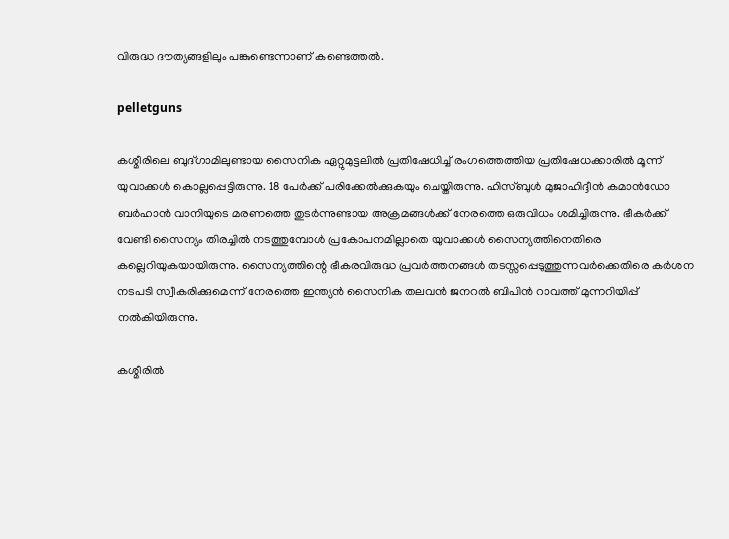വിരുദ്ധ ദൗത്യങ്ങളിലും പങ്കുണ്ടെന്നാണ് കണ്ടെത്തല്‍.

pelletguns

കശ്മീരിലെ ബുദ്ഗാമിലുണ്ടായ സൈനിക ഏറ്റുമുട്ടലില്‍ പ്രതിഷേധിച്ച് രംഗത്തെത്തിയ പ്രതിഷേധക്കാരില്‍ മൂന്ന് യുവാക്കള്‍ കൊല്ലപ്പെട്ടിരുന്നു. 18 പേര്‍ക്ക് പരിക്കേല്‍ക്കുകയും ചെയ്തിരുന്നു. ഹിസ്ബുള്‍ മുജാഹിദ്ദീന്‍ കമാന്‍ഡോ ബര്‍ഹാന്‍ വാനിയുടെ മരണത്തെ തുടര്‍ന്നുണ്ടായ അക്രമങ്ങള്‍ക്ക് നേരത്തെ ഒരുവിധം ശമിച്ചിരുന്നു. ഭീകര്‍ക്ക് വേണ്ടി സൈന്യം തിരച്ചില്‍ നടത്തുമ്പോള്‍ പ്രകോപനമില്ലാതെ യുവാക്കള്‍ സൈന്യത്തിനെതിരെ കല്ലെറിയുകയായിരുന്നു. സൈന്യത്തിന്റെ ഭീകരവിരുദ്ധ പ്രവര്‍ത്തനങ്ങള്‍ തടസ്സപ്പെടുത്തുന്നവര്‍ക്കെതിരെ കര്‍ശന നടപടി സ്വീകരിക്കുമെന്ന് നേരത്തെ ഇന്ത്യന്‍ സൈനിക തലവന്‍ ജനറല്‍ ബിപിന്‍ റാവത്ത് മുന്നറിയിപ്പ് നല്‍കിയിരുന്നു.

കശ്മീരില്‍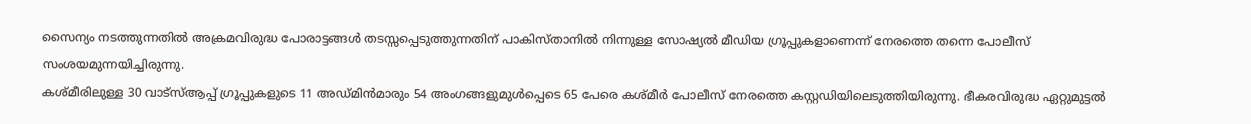സൈന്യം നടത്തുന്നതില്‍ അക്രമവിരുദ്ധ പോരാട്ടങ്ങള്‍ തടസ്സപ്പെടുത്തുന്നതിന് പാകിസ്താനില്‍ നിന്നുള്ള സോഷ്യല്‍ മീഡിയ ഗ്രൂപ്പുകളാണെന്ന് നേരത്തെ തന്നെ പോലീസ് സംശയമുന്നയിച്ചിരുന്നു.
കശ്മീരിലുള്ള 30 വാട്സ്ആപ്പ് ഗ്രൂപ്പുകളുടെ 11 അഡ്മിന്‍മാരും 54 അംഗങ്ങളുമുള്‍പ്പെടെ 65 പേരെ കശ്മീര്‍ പോലീസ് നേരത്തെ കസ്റ്റഡിയിലെടുത്തിയിരുന്നു. ഭീകരവിരുദ്ധ ഏറ്റുമുട്ടല്‍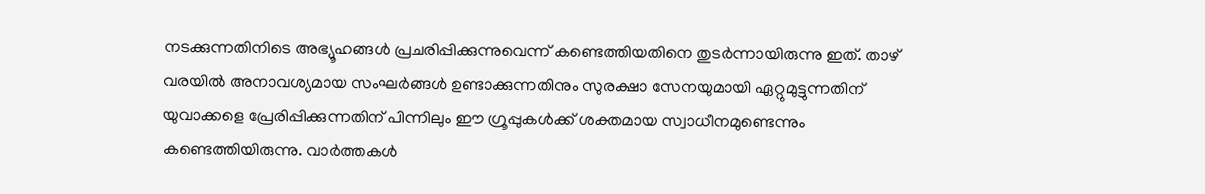നടക്കുന്നതിനിടെ അഭ്യൂഹങ്ങള്‍ പ്രചരിപ്പിക്കുന്നുവെന്ന് കണ്ടെത്തിയതിനെ തുടര്‍ന്നായിരുന്നു ഇത്. താഴ് വരയില്‍ അനാവശ്യമായ സംഘര്‍ങ്ങള്‍ ഉണ്ടാക്കുന്നതിനും സുരക്ഷാ സേനയുമായി ഏറ്റുമുട്ടുന്നതിന് യുവാക്കളെ പ്രേരിപ്പിക്കുന്നതിന് പിന്നിലും ഈ ഗ്രൂപ്പുകള്‍ക്ക് ശക്തമായ സ്വാധീനമുണ്ടെന്നും കണ്ടെത്തിയിരുന്നു. വാര്‍ത്തകള്‍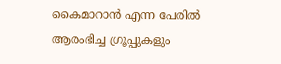കൈമാറാന്‍ എന്ന പേരില്‍ ആരംഭിച്ച ഗ്രൂപ്പുകളും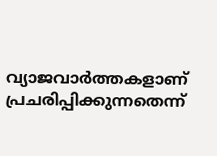വ്യാജവാര്‍ത്തകളാണ് പ്രചരിപ്പിക്കുന്നതെന്ന്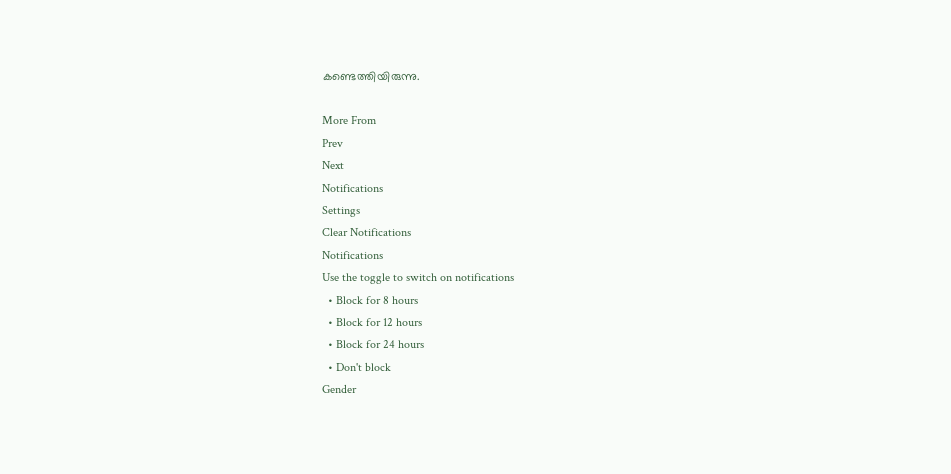കണ്ടെത്തിയിരുന്നു.

More From
Prev
Next
Notifications
Settings
Clear Notifications
Notifications
Use the toggle to switch on notifications
  • Block for 8 hours
  • Block for 12 hours
  • Block for 24 hours
  • Don't block
Gender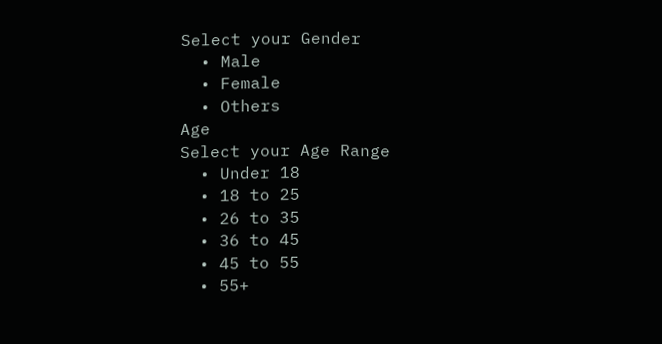Select your Gender
  • Male
  • Female
  • Others
Age
Select your Age Range
  • Under 18
  • 18 to 25
  • 26 to 35
  • 36 to 45
  • 45 to 55
  • 55+